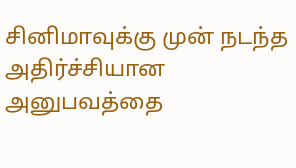சினிமாவுக்கு முன் நடந்த அதிர்ச்சியான அனுபவத்தை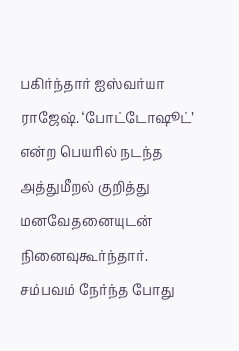பகிர்ந்தார் ஐஸ்வர்யா ராஜேஷ். ‘போட்டோஷூட்’ என்ற பெயரில் நடந்த அத்துமீறல் குறித்து மனவேதனையுடன் நினைவுகூர்ந்தார்.
சம்பவம் நேர்ந்த போது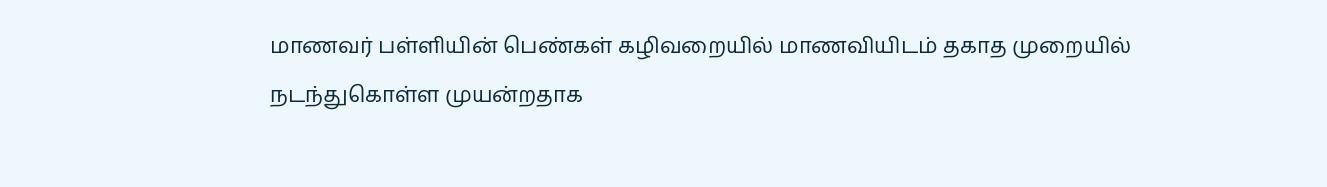மாணவர் பள்ளியின் பெண்கள் கழிவறையில் மாணவியிடம் தகாத முறையில் நடந்துகொள்ள முயன்றதாக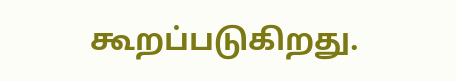கூறப்படுகிறது.